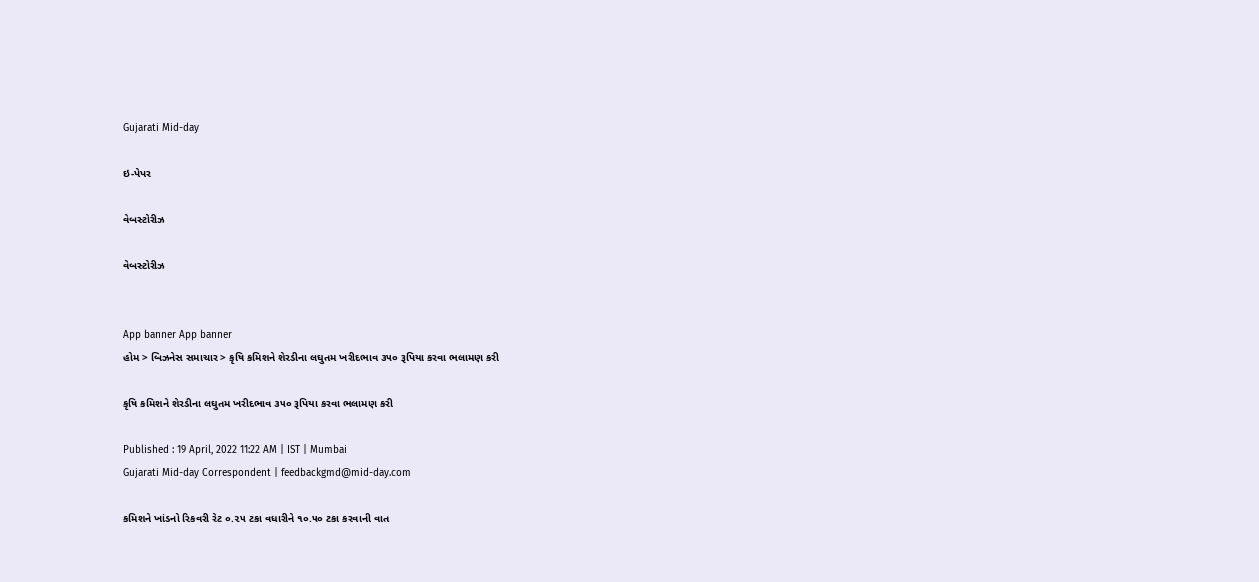Gujarati Mid-day

ઇ-પેપર

વેબસ્ટોરીઝ

વેબસ્ટોરીઝ


App banner App banner
હોમ > બિઝનેસ સમાચાર > કૃષિ કમિશને શેરડીના લઘુતમ ખરીદભાવ ૩૫૦ રૂપિયા કરવા ભલામણ કરી

કૃષિ કમિશને શેરડીના લઘુતમ ખરીદભાવ ૩૫૦ રૂપિયા કરવા ભલામણ કરી

Published : 19 April, 2022 11:22 AM | IST | Mumbai
Gujarati Mid-day Correspondent | feedbackgmd@mid-day.com

કમિશને ખાંડનો રિકવરી રેટ ૦.૨૫ ટકા વધારીને ૧૦.૫૦ ટકા કરવાની વાત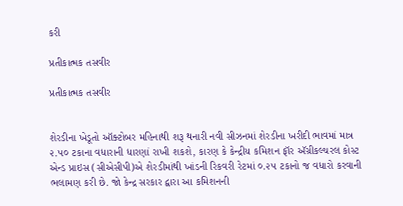કરી

પ્રતીકાત્મક તસવીર

પ્રતીકાત્મક તસવીર


શેરડીના ખેડૂતો ઑક્ટોબર મહિનાથી શરૂ થનારી નવી સીઝનમાં શેરડીના ખરીદી ભાવમાં માત્ર ૨.૫૦ ટકાના વધારાની ધારણાં રાખી શકશે, કારણ કે કેન્દ્રીય કમિશન ફૉર ઍગ્રીકલ્ચરલ કોસ્ટ એન્ડ પ્રાઇસ (સીએસીપી)એ શેરડીમાંથી ખાંડની રિકવરી રેટમાં ૦.૨૫ ટકાનો જ વધારો કરવાની ભલામણ કરી છે. જો કેન્દ્ર સરકાર દ્વારા આ કમિશનની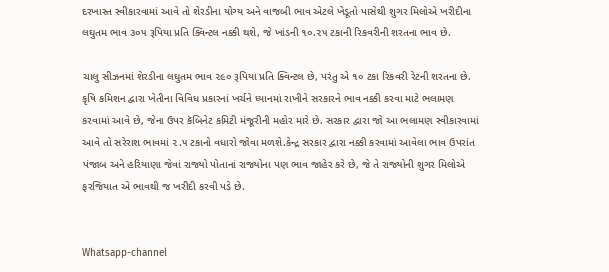દરખાસ્ત સ્વીકારવામાં આવે તો શેરડીના યોગ્ય અને વાજબી ભાવ એટલે ખેડૂતો પાસેથી શુગર મિલોએ ખરીદીના લઘુતમ ભાવ ૩૦૫ રૂપિયા પ્રતિ ક્વિન્ટલ નક્કી થશે, જે ખાંડની ૧૦.૨૫ ટકાની રિકવરીની શરતના ભાવ છે.

ચાલુ સીઝનમાં શેરડીના લઘુતમ ભાવ ૨૯૦ રૂપિયા પ્રતિ ક્વિન્ટલ છે, પરંતુ એ ૧૦ ટકા રિકવરી રેટની શરતના છે. કૃષિ કમિશન દ્વારા ખેતીના વિવિધ પ્રકારનાં ખર્ચને ધ્યાનમાં રાખીને સરકારને ભાવ નક્કી કરવા માટે ભલામણ કરવામાં આવે છે, જેના ઉપર કૅબિનેટ કમિટી મંજૂરીની મહોર મારે છે. સરકાર દ્વારા જો આ ભલામણ સ્વીકારવામાં આવે તો સરેરાશ ભાવમાં ૨.૫ ટકાનો વધારો જોવા મળશે.કેન્દ્ર સરકાર દ્વારા નક્કી કરવામાં આવેલા ભાવ ઉપરાંત પંજાબ અને હરિયાણા જેવાં રાજ્યો પોતાનાં રાજ્યોના પણ ભાવ જાહેર કરે છે, જે તે રાજ્યોની શુગર મિલોએ ફરજિયાત એ ભાવથી જ ખરીદી કરવી પડે છે.


Whatsapp-channel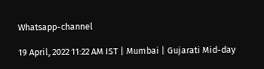Whatsapp-channel

19 April, 2022 11:22 AM IST | Mumbai | Gujarati Mid-day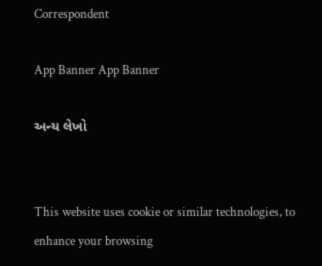Correspondent

App Banner App Banner

અન્ય લેખો


This website uses cookie or similar technologies, to enhance your browsing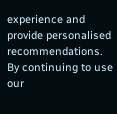experience and provide personalised recommendations. By continuing to use our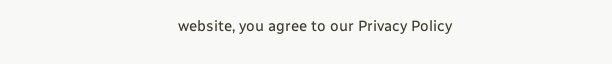website, you agree to our Privacy Policy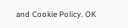and Cookie Policy. OK